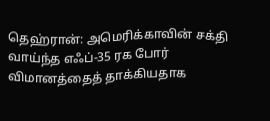தெஹ்ரான்: அமெரிக்காவின் சக்தி வாய்ந்த எஃப்-35 ரக போர் விமானத்தைத் தாக்கியதாக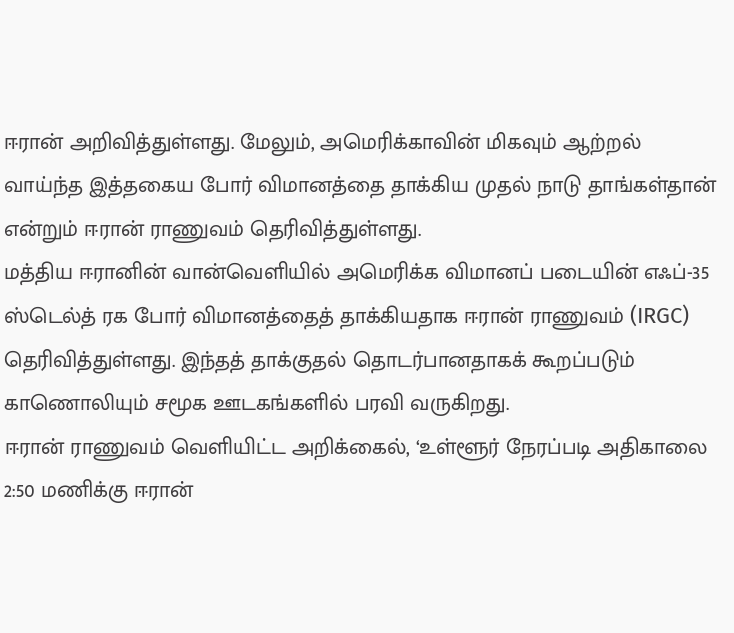ஈரான் அறிவித்துள்ளது. மேலும், அமெரிக்காவின் மிகவும் ஆற்றல் வாய்ந்த இத்தகைய போர் விமானத்தை தாக்கிய முதல் நாடு தாங்கள்தான் என்றும் ஈரான் ராணுவம் தெரிவித்துள்ளது.
மத்திய ஈரானின் வான்வெளியில் அமெரிக்க விமானப் படையின் எஃப்-35 ஸ்டெல்த் ரக போர் விமானத்தைத் தாக்கியதாக ஈரான் ராணுவம் (IRGC) தெரிவித்துள்ளது. இந்தத் தாக்குதல் தொடர்பானதாகக் கூறப்படும் காணொலியும் சமூக ஊடகங்களில் பரவி வருகிறது.
ஈரான் ராணுவம் வெளியிட்ட அறிக்கைல், ‘உள்ளூர் நேரப்படி அதிகாலை 2:50 மணிக்கு ஈரான்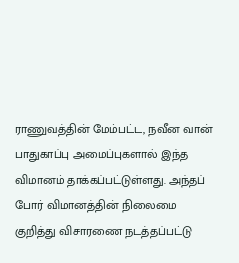ராணுவத்தின் மேம்பட்ட, நவீன வான் பாதுகாப்பு அமைப்புகளால் இந்த விமானம் தாக்கப்பட்டுள்ளது. அந்தப் போர் விமானத்தின் நிலைமை குறித்து விசாரணை நடத்தப்பட்டு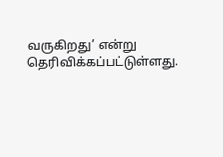வருகிறது’ என்று தெரிவிக்கப்பட்டுள்ளது.